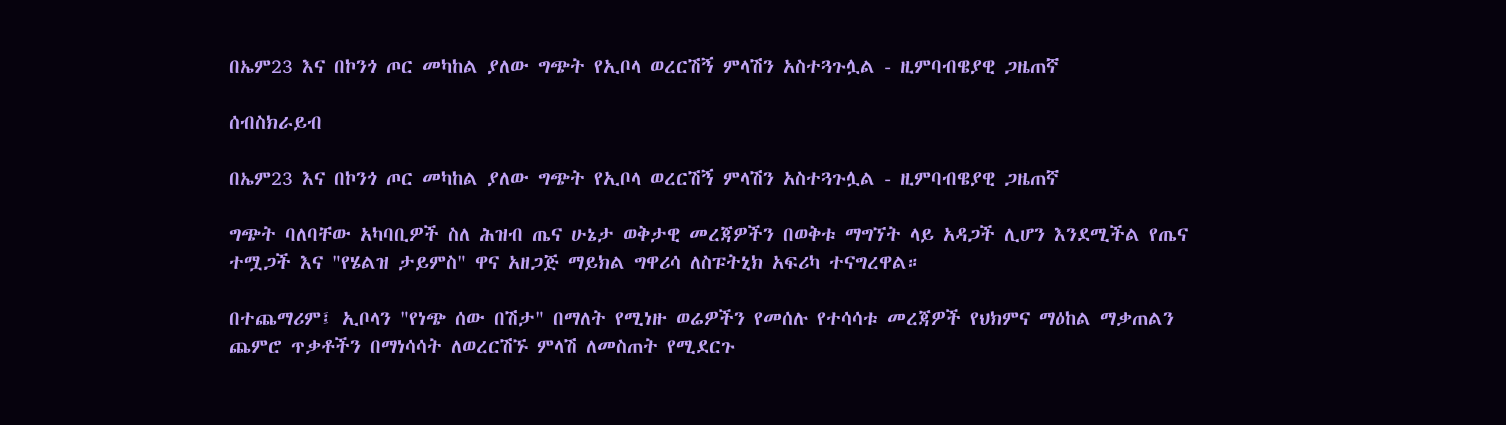በኤም23 እና በኮንጎ ጦር መካከል ያለው ግጭት የኢቦላ ወረርሽኝ ምላሽን አስተጓጉሏል - ዚምባብዌያዊ ጋዜጠኛ

ሰብስክራይብ

በኤም23 እና በኮንጎ ጦር መካከል ያለው ግጭት የኢቦላ ወረርሽኝ ምላሽን አስተጓጉሏል - ዚምባብዌያዊ ጋዜጠኛ

ግጭት ባለባቸው አካባቢዎች ስለ ሕዝብ ጤና ሁኔታ ወቅታዊ መረጃዎችን በወቅቱ ማግኘት ላይ አዳጋች ሊሆን እንደሚችል የጤና ተሟጋች እና "የሄልዝ ታይምስ" ዋና አዘጋጅ ማይክል ግዋሪሳ ለስፑትኒክ አፍሪካ ተናግረዋል።

በተጨማሪም፤ ኢቦላን "የነጭ ሰው በሽታ" በማለት የሚነዙ ወሬዎችን የመሰሉ የተሳሳቱ መረጃዎች የህክምና ማዕከል ማቃጠልን ጨምሮ ጥቃቶችን በማነሳሳት ለወረርሽኙ ምላሽ ለመስጠት የሚደርጉ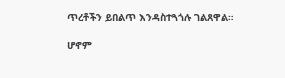ጥረቶችን ይበልጥ እንዳስተጓጎሉ ገልጸዋል።

ሆኖም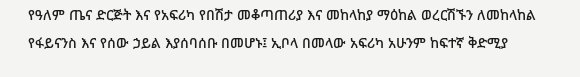የዓለም ጤና ድርጅት እና የአፍሪካ የበሽታ መቆጣጠሪያ እና መከላከያ ማዕከል ወረርሽኙን ለመከላከል የፋይናንስ እና የሰው ኃይል እያሰባሰቡ በመሆኑ፤ ኢቦላ በመላው አፍሪካ አሁንም ከፍተኛ ቅድሚያ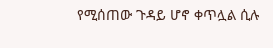የሚሰጠው ጉዳይ ሆኖ ቀጥሏል ሲሉ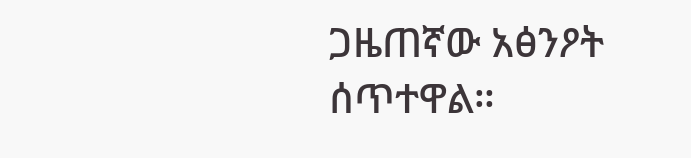ጋዜጠኛው አፅንዖት ሰጥተዋል።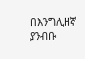በእንግሊዘኛ ያንብቡ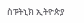ስፑትኒክ ኢትዮጵያ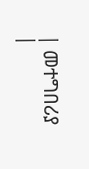| መተግበሪያ |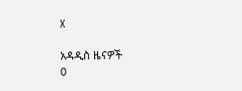X

አዳዲስ ዜናዎች
0